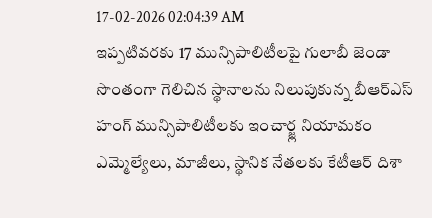17-02-2026 02:04:39 AM
ఇప్పటివరకు 17 మున్సిపాలిటీలపై గులాబీ జెండా
సొంతంగా గెలిచిన స్థానాలను నిలుపుకున్న బీఆర్ఎస్
హంగ్ మున్సిపాలిటీలకు ఇంచార్జ్ల నియామకం
ఎమ్మెల్యేలు, మాజీలు, స్థానిక నేతలకు కేటీఆర్ దిశా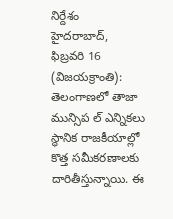నిర్దేశం
హైదరాబాద్, ఫిబ్రవరి 16 (విజయక్రాంతి): తెలంగాణలో తాజా మున్సిప ల్ ఎన్నికలు స్థానిక రాజకీయాల్లో కొత్త సమీకరణాలకు దారితీస్తున్నాయి. ఈ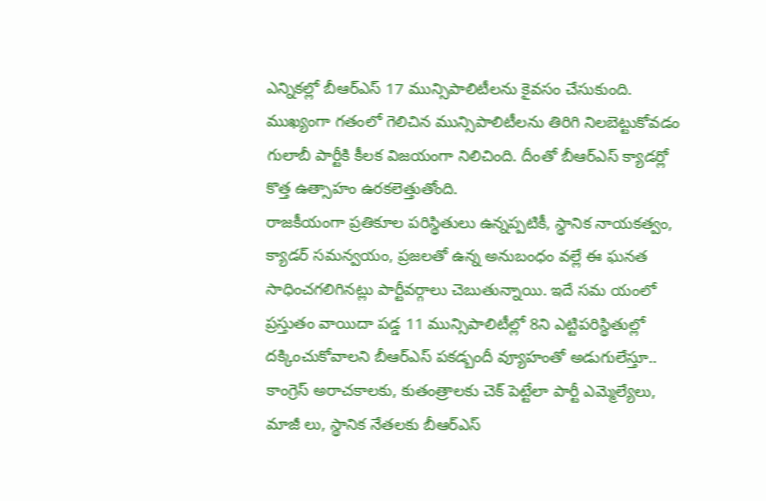ఎన్నికల్లో బీఆర్ఎస్ 17 మున్సిపాలిటీలను కైవసం చేసుకుంది. ముఖ్యంగా గతంలో గెలిచిన మున్సిపాలిటీలను తిరిగి నిలబెట్టుకోవడం గులాబీ పార్టీకి కీలక విజయంగా నిలిచింది. దీంతో బీఆర్ఎస్ క్యాడర్లో కొత్త ఉత్సాహం ఉరకలెత్తుతోంది.
రాజకీయంగా ప్రతికూల పరిస్థితులు ఉన్నప్పటికీ, స్థానిక నాయకత్వం, క్యాడర్ సమన్వయం, ప్రజలతో ఉన్న అనుబంధం వల్లే ఈ ఘనత సాధించగలిగినట్లు పార్టీవర్గాలు చెబుతున్నాయి. ఇదే సమ యంలో ప్రస్తుతం వాయిదా పడ్డ 11 మున్సిపాలిటీల్లో 8ని ఎట్టిపరిస్థితుల్లో దక్కించుకోవాలని బీఆర్ఎస్ పకడ్బందీ వ్యూహంతో అడుగులేస్తూ.. కాంగ్రెస్ అరాచకాలకు, కుతంత్రాలకు చెక్ పెట్టేలా పార్టీ ఎమ్మెల్యేలు, మాజీ లు, స్థానిక నేతలకు బీఆర్ఎస్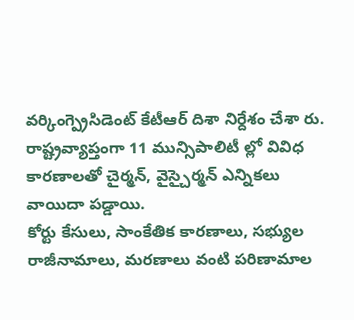వర్కింగ్ప్రెసిడెంట్ కేటీఆర్ దిశా నిర్దేశం చేశా రు. రాష్ట్రవ్యాప్తంగా 11 మున్సిపాలిటీ ల్లో వివిధ కారణాలతో చైర్మన్, వైస్చైర్మన్ ఎన్నికలు వాయిదా పడ్డాయి.
కోర్టు కేసులు, సాంకేతిక కారణాలు, సభ్యుల రాజీనామాలు, మరణాలు వంటి పరిణామాల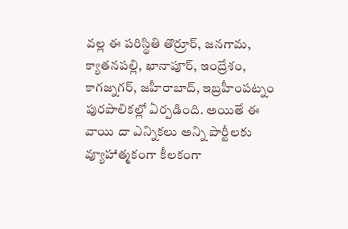వల్ల ఈ పరిస్థితి తొర్రూర్, జనగామ, క్యాతనపల్లి, ఖానాపూర్, ఇంద్రేశం, కాగజ్నగర్, జహీరాబాద్, ఇబ్రహీంపట్నం పురపాలికల్లో ఏర్పడింది. అయితే ఈ వాయి దా ఎన్నికలు అన్ని పార్టీలకు వ్యూహాత్మకంగా కీలకంగా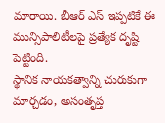మారాయి. బీఆర్ ఎస్ ఇప్పటికే ఈ మున్సిపాలిటీలపై ప్రత్యేక దృష్టి పెట్టింది.
స్థానిక నాయకత్వాన్ని చురుకుగా మార్చడం, అసంతృప్త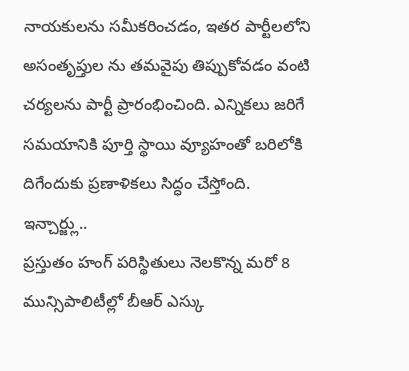నాయకులను సమీకరించడం, ఇతర పార్టీలలోని అసంతృప్తుల ను తమవైపు తిప్పుకోవడం వంటి చర్యలను పార్టీ ప్రారంభించింది. ఎన్నికలు జరిగే సమయానికి పూర్తి స్థాయి వ్యూహంతో బరిలోకి దిగేందుకు ప్రణాళికలు సిద్ధం చేస్తోంది.
ఇన్చార్జ్లు..
ప్రస్తుతం హంగ్ పరిస్థితులు నెలకొన్న మరో 8 మున్సిపాలిటీల్లో బీఆర్ ఎస్కు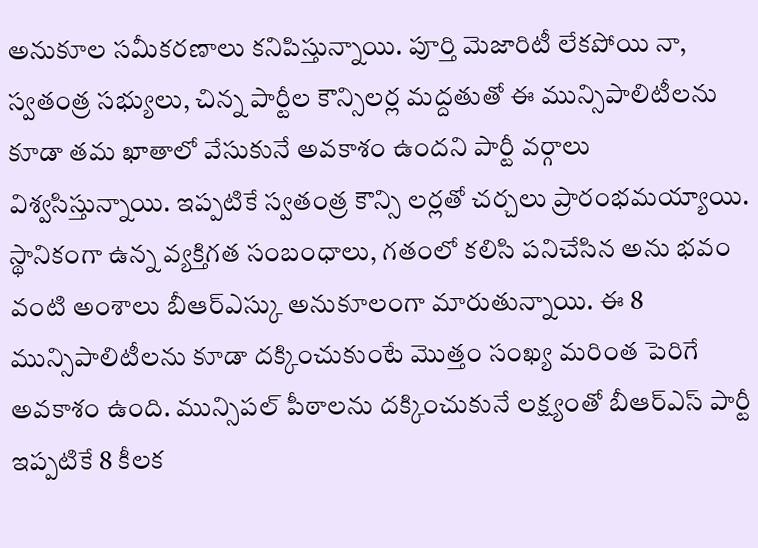అనుకూల సమీకరణాలు కనిపిస్తున్నాయి. పూర్తి మెజారిటీ లేకపోయి నా, స్వతంత్ర సభ్యులు, చిన్న పార్టీల కౌన్సిలర్ల మద్దతుతో ఈ మున్సిపాలిటీలను కూడా తమ ఖాతాలో వేసుకునే అవకాశం ఉందని పార్టీ వర్గాలు విశ్వసిస్తున్నాయి. ఇప్పటికే స్వతంత్ర కౌన్సి లర్లతో చర్చలు ప్రారంభమయ్యాయి.
స్థానికంగా ఉన్న వ్యక్తిగత సంబంధాలు, గతంలో కలిసి పనిచేసిన అను భవం వంటి అంశాలు బీఆర్ఎస్కు అనుకూలంగా మారుతున్నాయి. ఈ 8 మున్సిపాలిటీలను కూడా దక్కించుకుంటే మొత్తం సంఖ్య మరింత పెరిగే అవకాశం ఉంది. మున్సిపల్ పీఠాలను దక్కించుకునే లక్ష్యంతో బీఆర్ఎస్ పార్టీ ఇప్పటికే 8 కీలక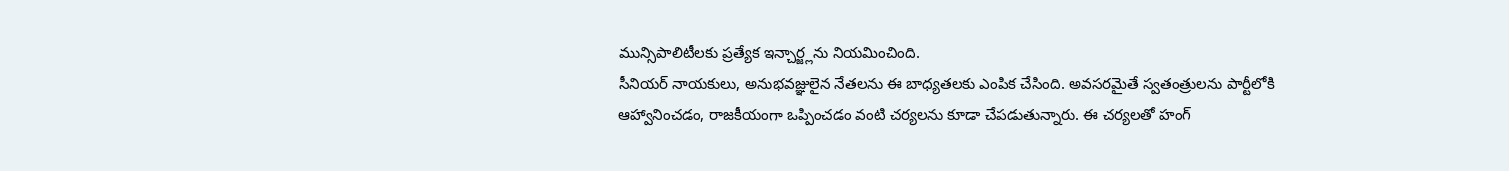మున్సిపాలిటీలకు ప్రత్యేక ఇన్చార్జ్లను నియమించింది.
సీనియర్ నాయకులు, అనుభవజ్ఞులైన నేతలను ఈ బాధ్యతలకు ఎంపిక చేసింది. అవసరమైతే స్వతంత్రులను పార్టీలోకి ఆహ్వానించడం, రాజకీయంగా ఒప్పించడం వంటి చర్యలను కూడా చేపడుతున్నారు. ఈ చర్యలతో హంగ్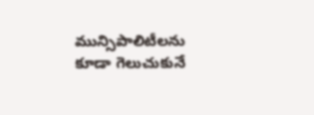మున్సిపాలిటీలను కూడా గెలుచుకునే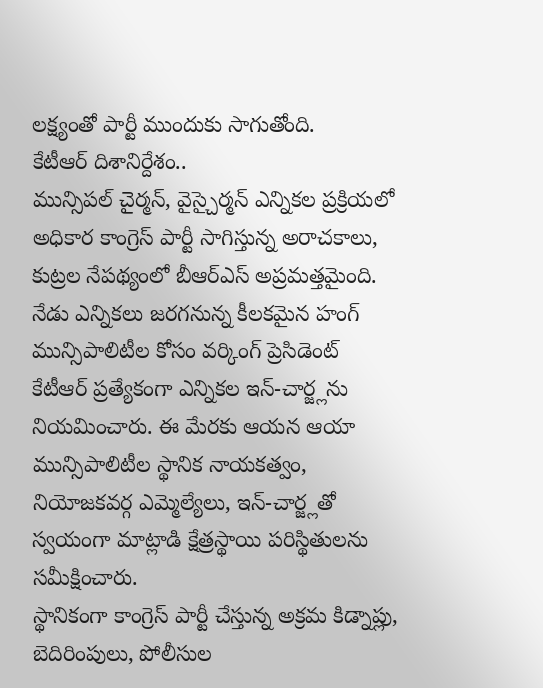లక్ష్యంతో పార్టీ ముందుకు సాగుతోంది.
కేటీఆర్ దిశానిర్దేశం..
మున్సిపల్ చైర్మన్, వైస్చైర్మన్ ఎన్నికల ప్రక్రియలో అధికార కాంగ్రెస్ పార్టీ సాగిస్తున్న అరాచకాలు, కుట్రల నేపథ్యంలో బీఆర్ఎస్ అప్రమత్తమైంది. నేడు ఎన్నికలు జరగనున్న కీలకమైన హంగ్ మున్సిపాలిటీల కోసం వర్కింగ్ ప్రెసిడెంట్ కేటీఆర్ ప్రత్యేకంగా ఎన్నికల ఇన్-చార్జ్లను నియమించారు. ఈ మేరకు ఆయన ఆయా మున్సిపాలిటీల స్థానిక నాయకత్వం, నియోజకవర్గ ఎమ్మెల్యేలు, ఇన్-చార్జ్లతో స్వయంగా మాట్లాడి క్షేత్రస్థాయి పరిస్థితులను సమీక్షించారు.
స్థానికంగా కాంగ్రెస్ పార్టీ చేస్తున్న అక్రమ కిడ్నాప్లు, బెదిరింపులు, పోలీసుల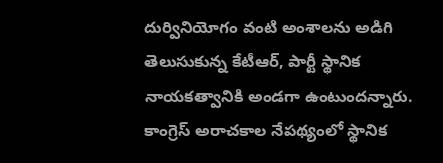దుర్వినియోగం వంటి అంశాలను అడిగి తెలుసుకున్న కేటీఆర్, పార్టీ స్థానిక నాయకత్వానికి అండగా ఉంటుందన్నారు. కాంగ్రెస్ అరాచకాల నేపథ్యంలో స్థానిక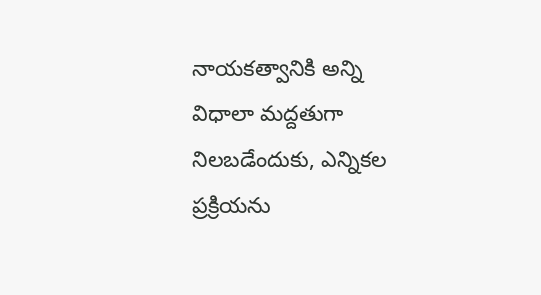నాయకత్వానికి అన్ని విధాలా మద్దతుగా నిలబడేందుకు, ఎన్నికల ప్రక్రియను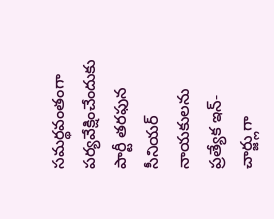సమర్థవంతంగా పర్యవేక్షించేందుకు పార్టీ తరఫున సీనియర్ నాయకులను ప్రత్యేక ఇన్-చార్జ్లుగా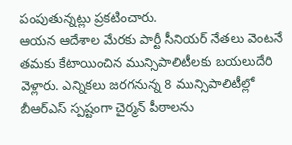పంపుతున్నట్లు ప్రకటించారు.
ఆయన ఆదేశాల మేరకు పార్టీ సీనియర్ నేతలు వెంటనే తమకు కేటాయించిన మున్సిపాలిటీలకు బయలుదేరి వెళ్లారు. ఎన్నికలు జరగనున్న 8 మున్సిపాలిటీల్లో బీఆర్ఎస్ స్పష్టంగా చైర్మన్ పీఠాలను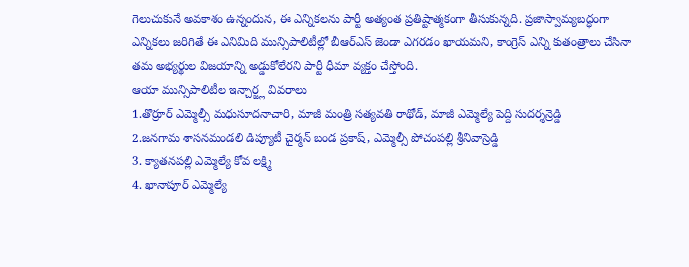గెలుచుకునే అవకాశం ఉన్నందున, ఈ ఎన్నికలను పార్టీ అత్యంత ప్రతిష్టాత్మకంగా తీసుకున్నది. ప్రజాస్వామ్యబద్ధంగా ఎన్నికలు జరిగితే ఈ ఎనిమిది మున్సిపాలిటీల్లో బీఆర్ఎస్ జెండా ఎగరడం ఖాయమని, కాంగ్రెస్ ఎన్ని కుతంత్రాలు చేసినా తమ అభ్యర్థుల విజయాన్ని అడ్డుకోలేరని పార్టీ ధీమా వ్యక్తం చేస్తోంది.
ఆయా మున్సిపాలిటీల ఇన్చార్జ్ల వివరాలు
1.తొర్రూర్ ఎమ్మెల్సీ మధుసూదనాచారి, మాజీ మంత్రి సత్యవతి రాథోడ్, మాజీ ఎమ్మెల్యే పెద్ది సుదర్శన్రెడ్డి
2.జనగామ శాసనమండలి డిప్యూటీ చైర్మన్ బండ ప్రకాష్, ఎమ్మెల్సీ పోచంపల్లి శ్రీనివాస్రెడ్డి
3. క్యాతనపల్లి ఎమ్మెల్యే కోవ లక్ష్మి
4. ఖానాపూర్ ఎమ్మెల్యే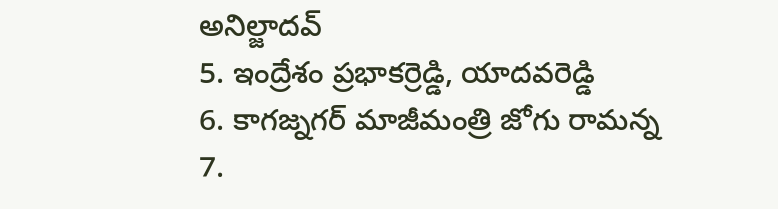అనిల్జాదవ్
5. ఇంద్రేశం ప్రభాకర్రెడ్డి, యాదవరెడ్డి
6. కాగజ్నగర్ మాజీమంత్రి జోగు రామన్న
7.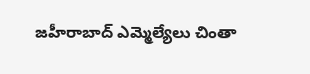జహీరాబాద్ ఎమ్మెల్యేలు చింతా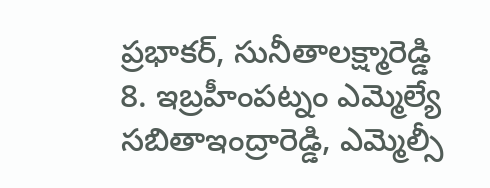ప్రభాకర్, సునీతాలక్ష్మారెడ్డి
8. ఇబ్రహీంపట్నం ఎమ్మెల్యే సబితాఇంద్రారెడ్డి, ఎమ్మెల్సీ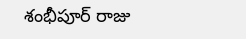శంభీపూర్ రాజు